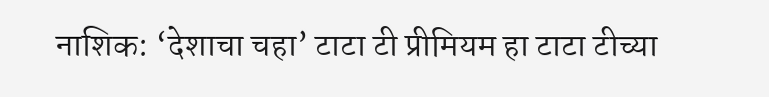नाशिक: ‘देशाचा चहा’ टाटा टी प्रीमियम हा टाटा टीच्या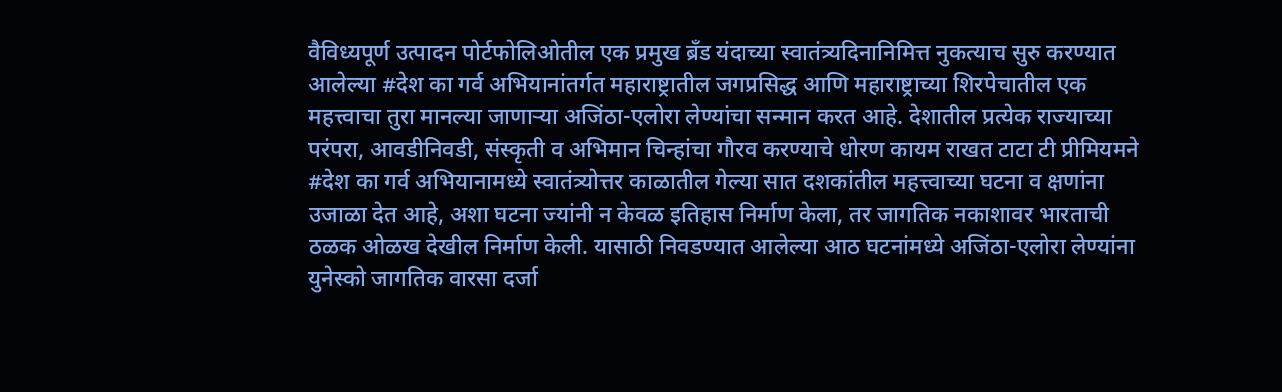वैविध्यपूर्ण उत्पादन पोर्टफोलिओतील एक प्रमुख ब्रँड यंदाच्या स्वातंत्र्यदिनानिमित्त नुकत्याच सुरु करण्यात आलेल्या #देश का गर्व अभियानांतर्गत महाराष्ट्रातील जगप्रसिद्ध आणि महाराष्ट्राच्या शिरपेचातील एक महत्त्वाचा तुरा मानल्या जाणाऱ्या अजिंठा-एलोरा लेण्यांचा सन्मान करत आहे. देशातील प्रत्येक राज्याच्या परंपरा, आवडीनिवडी, संस्कृती व अभिमान चिन्हांचा गौरव करण्याचे धोरण कायम राखत टाटा टी प्रीमियमने #देश का गर्व अभियानामध्ये स्वातंत्र्योत्तर काळातील गेल्या सात दशकांतील महत्त्वाच्या घटना व क्षणांना उजाळा देत आहे, अशा घटना ज्यांनी न केवळ इतिहास निर्माण केला, तर जागतिक नकाशावर भारताची ठळक ओळख देखील निर्माण केली. यासाठी निवडण्यात आलेल्या आठ घटनांमध्ये अजिंठा-एलोरा लेण्यांना युनेस्को जागतिक वारसा दर्जा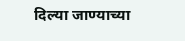दिल्या जाण्याच्या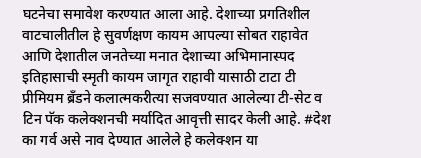घटनेचा समावेश करण्यात आला आहे. देशाच्या प्रगतिशील वाटचालीतील हे सुवर्णक्षण कायम आपल्या सोबत राहावेत आणि देशातील जनतेच्या मनात देशाच्या अभिमानास्पद इतिहासाची स्मृती कायम जागृत राहावी यासाठी टाटा टी प्रीमियम ब्रँडने कलात्मकरीत्या सजवण्यात आलेल्या टी-सेट व टिन पॅक कलेक्शनची मर्यादित आवृत्ती सादर केली आहे. #देश का गर्व असे नाव देण्यात आलेले हे कलेक्शन या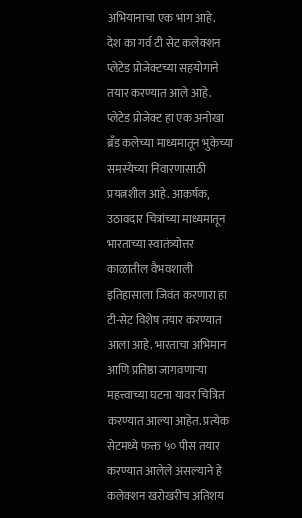अभियानाचा एक भाग आहे.
देश का गर्व टी सेट कलेक्शन प्लेटेड प्रोजेक्टच्या सहयोगाने तयार करण्यात आले आहे. प्लेटेड प्रोजेक्ट हा एक अनोखा ब्रँड कलेच्या माध्यमातून भुकेच्या समस्येच्या निवारणासाठी प्रयत्नशील आहे. आकर्षक, उठावदार चित्रांच्या माध्यमातून भारताच्या स्वातंत्र्योत्तर काळातील वैभवशाली इतिहासाला जिवंत करणारा हा टी-सेट विशेष तयार करण्यात आला आहे. भारताचा अभिमान आणि प्रतिष्ठा जागवणाऱ्या महत्त्वाच्या घटना यावर चित्रित करण्यात आल्या आहेत. प्रत्येक सेटमध्ये फक्त ५० पीस तयार करण्यात आलेले असल्याने हे कलेक्शन खरोखरीच अतिशय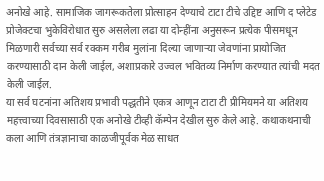अनोखे आहे. सामाजिक जागरूकतेला प्रोत्साहन देण्याचे टाटा टीचे उद्दिष्ट आणि द प्लेटेड प्रोजेक्टचा भुकेविरोधात सुरु असलेला लढा या दोन्हींना अनुसरून प्रत्येक पीसमधून मिळणारी सर्वच्या सर्व रक्कम गरीब मुलांना दिल्या जाणाऱ्या जेवणांना प्रायोजित करण्यासाठी दान केली जाईल, अशाप्रकारे उज्वल भवितव्य निर्माण करण्यात त्यांची मदत केली जाईल.
या सर्व घटनांना अतिशय प्रभावी पद्धतीने एकत्र आणून टाटा टी प्रीमियमने या अतिशय महत्त्वाच्या दिवसासाठी एक अनोखे टीव्ही कॅम्पेन देखील सुरु केले आहे. कथाकथनाची कला आणि तंत्रज्ञानाचा काळजीपूर्वक मेळ साधत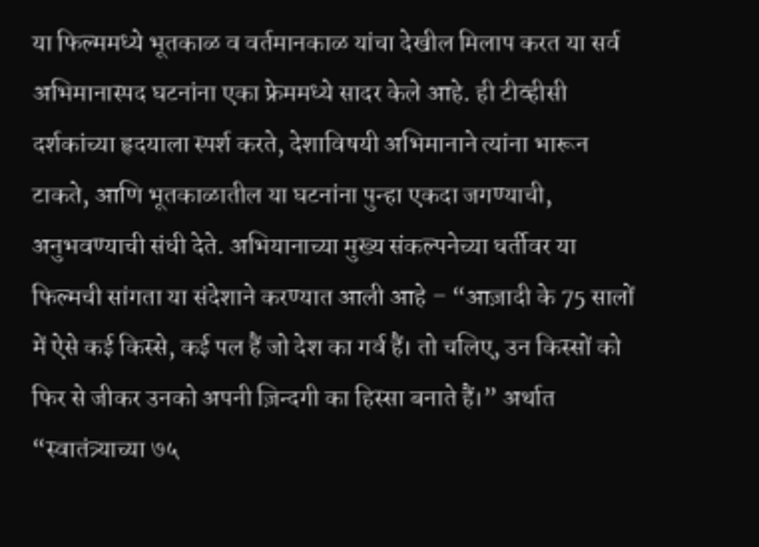या फिल्ममध्ये भूतकाळ व वर्तमानकाळ यांचा देखील मिलाप करत या सर्व अभिमानास्पद घटनांना एका फ्रेममध्ये सादर केले आहे. ही टीव्हीसी दर्शकांच्या हृदयाला स्पर्श करते, देशाविषयी अभिमानाने त्यांना भारून टाकते, आणि भूतकाळातील या घटनांना पुन्हा एकदा जगण्याची, अनुभवण्याची संधी देते. अभियानाच्या मुख्य संकल्पनेच्या धर्तीवर या फिल्मची सांगता या संदेशाने करण्यात आली आहे – “आज़ादी के 75 सालों में ऐसे कई किस्से, कई पल हैं जो देश का गर्व हैं। तो चलिए, उन किस्सों को फिर से जीकर उनको अपनी ज़िन्दगी का हिस्सा बनाते हैं।” अर्थात “स्वातंत्र्याच्या ७५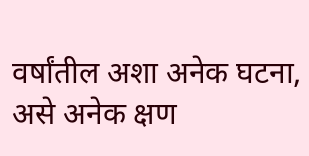वर्षांतील अशा अनेक घटना, असे अनेक क्षण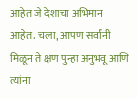आहेत जे देशाचा अभिमान आहेत. चला, आपण सर्वांनी मिळून ते क्षण पुन्हा अनुभवू आणि त्यांना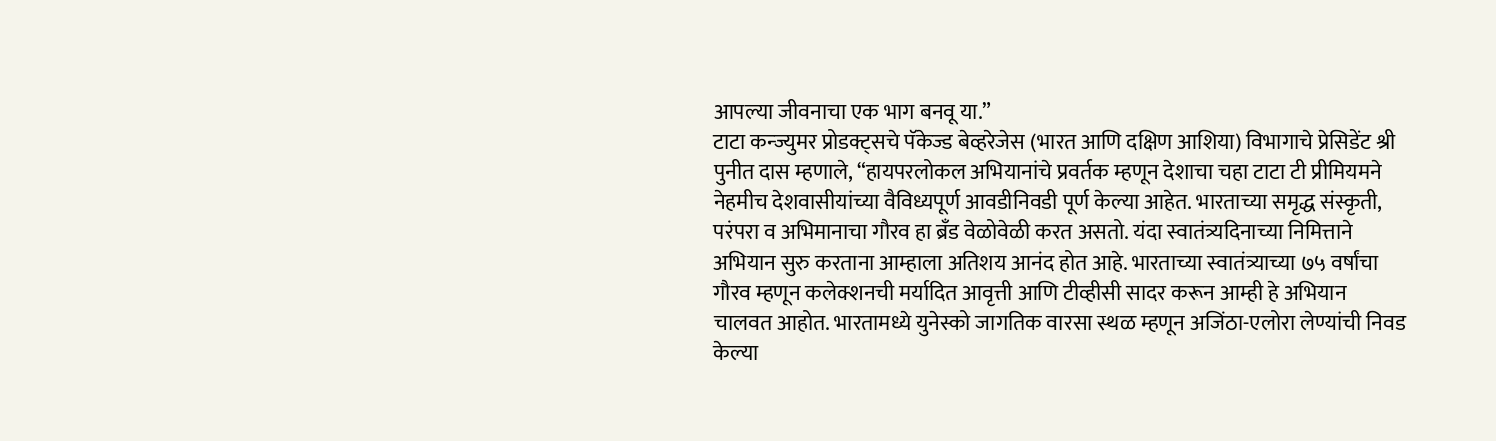आपल्या जीवनाचा एक भाग बनवू या.”
टाटा कन्ज्युमर प्रोडक्ट्सचे पॅकेज्ड बेव्हरेजेस (भारत आणि दक्षिण आशिया) विभागाचे प्रेसिडेंट श्री पुनीत दास म्हणाले, “हायपरलोकल अभियानांचे प्रवर्तक म्हणून देशाचा चहा टाटा टी प्रीमियमने नेहमीच देशवासीयांच्या वैविध्यपूर्ण आवडीनिवडी पूर्ण केल्या आहेत. भारताच्या समृद्ध संस्कृती, परंपरा व अभिमानाचा गौरव हा ब्रँड वेळोवेळी करत असतो. यंदा स्वातंत्र्यदिनाच्या निमित्ताने अभियान सुरु करताना आम्हाला अतिशय आनंद होत आहे. भारताच्या स्वातंत्र्याच्या ७५ वर्षांचा गौरव म्हणून कलेक्शनची मर्यादित आवृत्ती आणि टीव्हीसी सादर करून आम्ही हे अभियान चालवत आहोत. भारतामध्ये युनेस्को जागतिक वारसा स्थळ म्हणून अजिंठा-एलोरा लेण्यांची निवड केल्या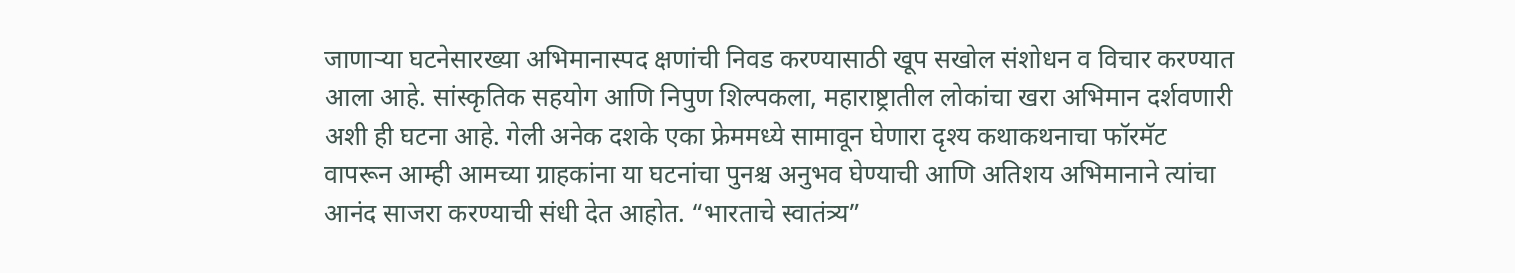जाणाऱ्या घटनेसारख्या अभिमानास्पद क्षणांची निवड करण्यासाठी खूप सखोल संशोधन व विचार करण्यात आला आहे. सांस्कृतिक सहयोग आणि निपुण शिल्पकला, महाराष्ट्रातील लोकांचा खरा अभिमान दर्शवणारी अशी ही घटना आहे. गेली अनेक दशके एका फ्रेममध्ये सामावून घेणारा दृश्य कथाकथनाचा फॉरमॅट वापरून आम्ही आमच्या ग्राहकांना या घटनांचा पुनश्च अनुभव घेण्याची आणि अतिशय अभिमानाने त्यांचा आनंद साजरा करण्याची संधी देत आहोत. “भारताचे स्वातंत्र्य”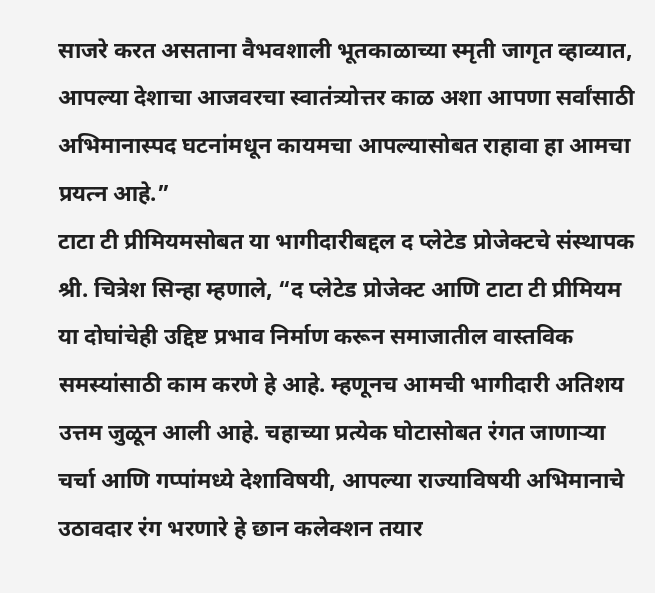साजरे करत असताना वैभवशाली भूतकाळाच्या स्मृती जागृत व्हाव्यात, आपल्या देशाचा आजवरचा स्वातंत्र्योत्तर काळ अशा आपणा सर्वांसाठी अभिमानास्पद घटनांमधून कायमचा आपल्यासोबत राहावा हा आमचा प्रयत्न आहे.”
टाटा टी प्रीमियमसोबत या भागीदारीबद्दल द प्लेटेड प्रोजेक्टचे संस्थापक श्री. चित्रेश सिन्हा म्हणाले, “द प्लेटेड प्रोजेक्ट आणि टाटा टी प्रीमियम या दोघांचेही उद्दिष्ट प्रभाव निर्माण करून समाजातील वास्तविक समस्यांसाठी काम करणे हे आहे. म्हणूनच आमची भागीदारी अतिशय उत्तम जुळून आली आहे. चहाच्या प्रत्येक घोटासोबत रंगत जाणाऱ्या चर्चा आणि गप्पांमध्ये देशाविषयी, आपल्या राज्याविषयी अभिमानाचे उठावदार रंग भरणारे हे छान कलेक्शन तयार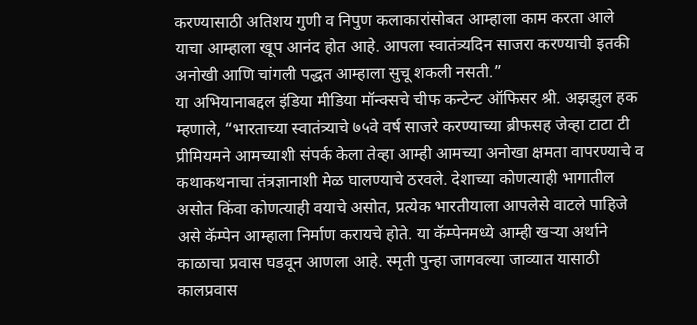करण्यासाठी अतिशय गुणी व निपुण कलाकारांसोबत आम्हाला काम करता आले याचा आम्हाला खूप आनंद होत आहे. आपला स्वातंत्र्यदिन साजरा करण्याची इतकी अनोखी आणि चांगली पद्धत आम्हाला सुचू शकली नसती.”
या अभियानाबद्दल इंडिया मीडिया मॉन्क्सचे चीफ कन्टेन्ट ऑफिसर श्री. अझझुल हक म्हणाले, “भारताच्या स्वातंत्र्याचे ७५वे वर्ष साजरे करण्याच्या ब्रीफसह जेव्हा टाटा टी प्रीमियमने आमच्याशी संपर्क केला तेव्हा आम्ही आमच्या अनोखा क्षमता वापरण्याचे व कथाकथनाचा तंत्रज्ञानाशी मेळ घालण्याचे ठरवले. देशाच्या कोणत्याही भागातील असोत किंवा कोणत्याही वयाचे असोत, प्रत्येक भारतीयाला आपलेसे वाटले पाहिजे असे कॅम्पेन आम्हाला निर्माण करायचे होते. या कॅम्पेनमध्ये आम्ही खऱ्या अर्थाने काळाचा प्रवास घडवून आणला आहे. स्मृती पुन्हा जागवल्या जाव्यात यासाठी कालप्रवास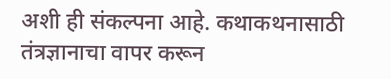अशी ही संकल्पना आहे. कथाकथनासाठी तंत्रज्ञानाचा वापर करून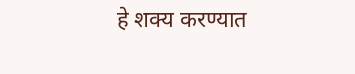हे शक्य करण्यात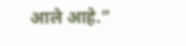आले आहे.”